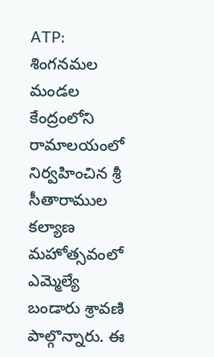ATP: శింగనమల మండల కేంద్రంలోని రామాలయంలో నిర్వహించిన శ్రీ సీతారాముల కల్యాణ మహోత్సవంలో ఎమ్మెల్యే బండారు శ్రావణి పాల్గొన్నారు. ఈ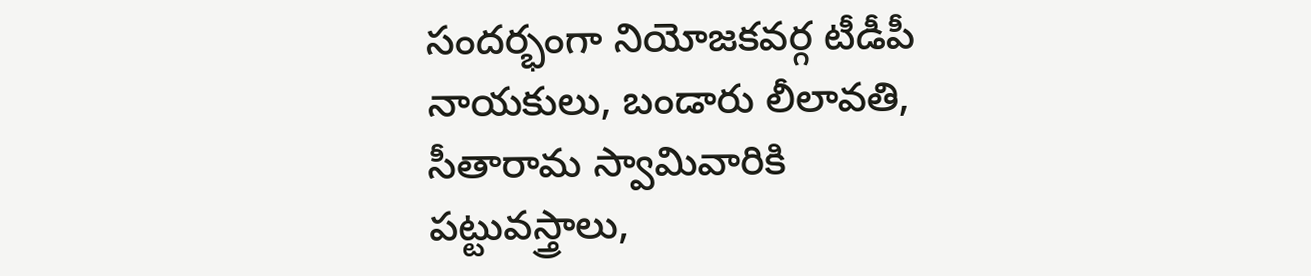సందర్భంగా నియోజకవర్గ టీడీపీ నాయకులు, బండారు లీలావతి, సీతారామ స్వామివారికి పట్టువస్త్రాలు,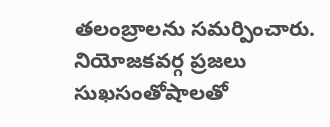తలంబ్రాలను సమర్పించారు. నియోజకవర్గ ప్రజలు సుఖసంతోషాలతో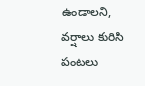ఉండాలని, వర్షాలు కురిసి పంటలు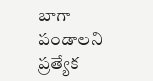బాగా పండాలని ప్రత్యేక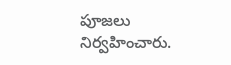పూజలు నిర్వహించారు.